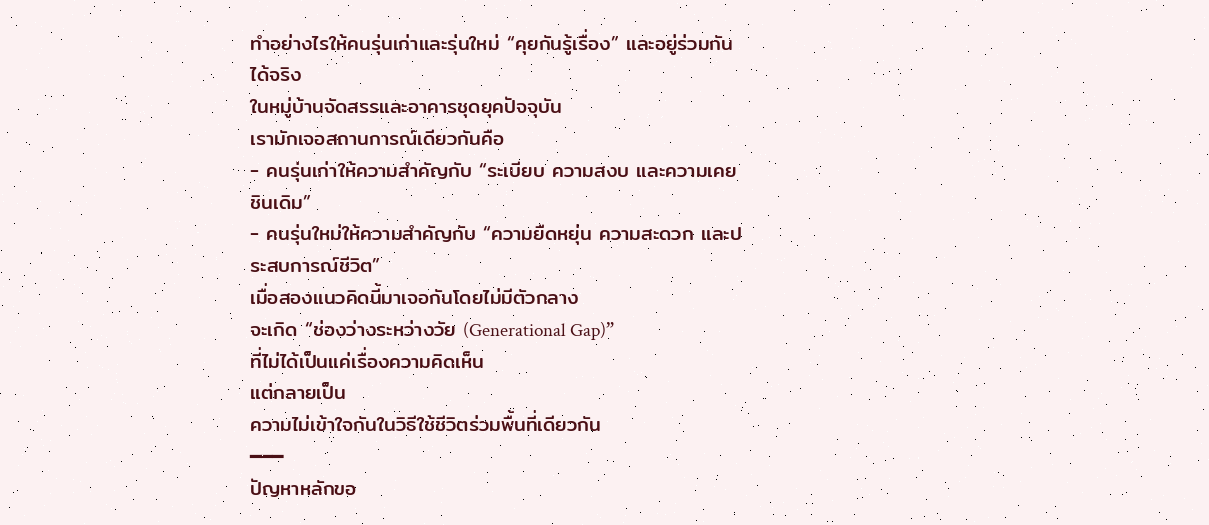ทำอย่างไรให้คนรุ่นเก่าและรุ่นใหม่ “คุยกันรู้เรื่อง” และอยู่ร่วมกันได้จริง
ในหมู่บ้านจัดสรรและอาคารชุดยุคปัจจุบัน
เรามักเจอสถานการณ์เดียวกันคือ
- คนรุ่นเก่าให้ความสำคัญกับ “ระเบียบ ความสงบ และความเคยชินเดิม”
- คนรุ่นใหม่ให้ความสำคัญกับ “ความยืดหยุ่น ความสะดวก และประสบการณ์ชีวิต”
เมื่อสองแนวคิดนี้มาเจอกันโดยไม่มีตัวกลาง
จะเกิด “ช่องว่างระหว่างวัย (Generational Gap)”
ที่ไม่ได้เป็นแค่เรื่องความคิดเห็น
แต่กลายเป็น
ความไม่เข้าใจกันในวิธีใช้ชีวิตร่วมพื้นที่เดียวกัน
━━━
ปัญหาหลักขอ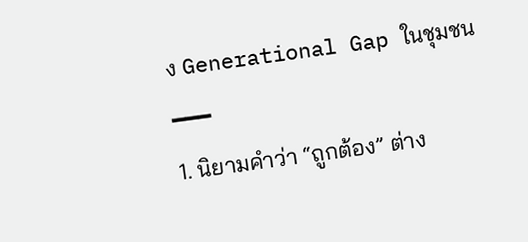ง Generational Gap ในชุมชน
━━━
1. นิยามคำว่า “ถูกต้อง” ต่าง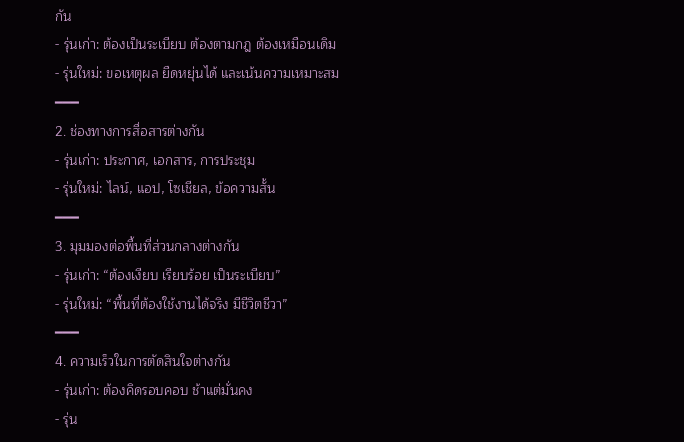กัน
- รุ่นเก่า: ต้องเป็นระเบียบ ต้องตามกฎ ต้องเหมือนเดิม
- รุ่นใหม่: ขอเหตุผล ยืดหยุ่นได้ และเน้นความเหมาะสม
━━━
2. ช่องทางการสื่อสารต่างกัน
- รุ่นเก่า: ประกาศ, เอกสาร, การประชุม
- รุ่นใหม่: ไลน์, แอป, โซเชียล, ข้อความสั้น
━━━
3. มุมมองต่อพื้นที่ส่วนกลางต่างกัน
- รุ่นเก่า: “ต้องเงียบ เรียบร้อย เป็นระเบียบ”
- รุ่นใหม่: “พื้นที่ต้องใช้งานได้จริง มีชีวิตชีวา”
━━━
4. ความเร็วในการตัดสินใจต่างกัน
- รุ่นเก่า: ต้องคิดรอบคอบ ช้าแต่มั่นคง
- รุ่น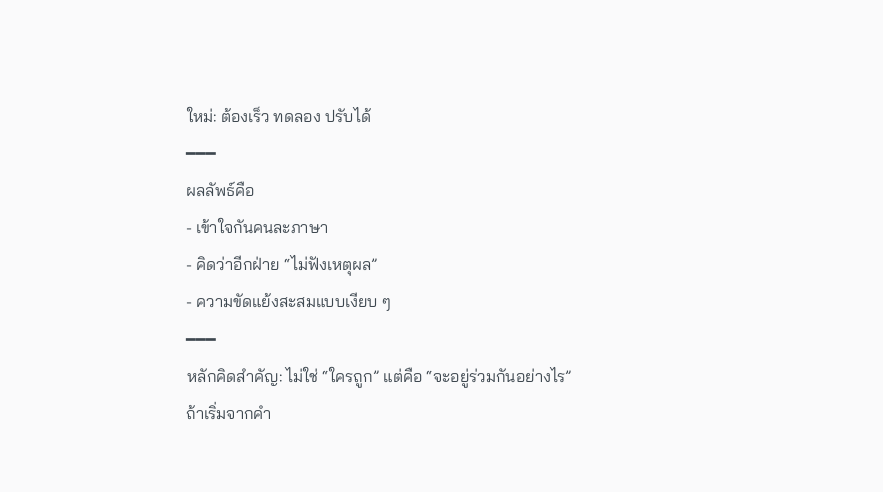ใหม่: ต้องเร็ว ทดลอง ปรับได้
━━━
ผลลัพธ์คือ
- เข้าใจกันคนละภาษา
- คิดว่าอีกฝ่าย “ไม่ฟังเหตุผล”
- ความขัดแย้งสะสมแบบเงียบ ๆ
━━━
หลักคิดสำคัญ: ไม่ใช่ “ใครถูก” แต่คือ “จะอยู่ร่วมกันอย่างไร”
ถ้าเริ่มจากคำ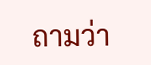ถามว่า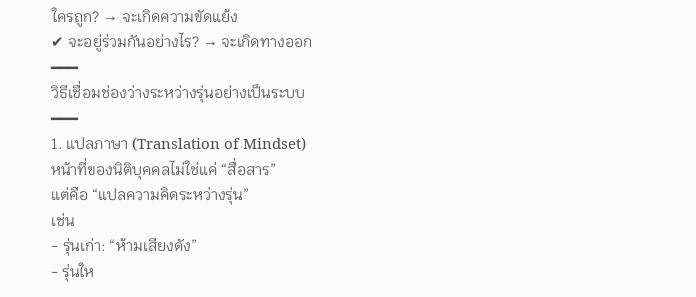ใครถูก? → จะเกิดความขัดแย้ง
✔ จะอยู่ร่วมกันอย่างไร? → จะเกิดทางออก
━━━
วิธีเชื่อมช่องว่างระหว่างรุ่นอย่างเป็นระบบ
━━━
1. แปลภาษา (Translation of Mindset)
หน้าที่ของนิติบุคคลไม่ใช่แค่ “สื่อสาร”
แต่คือ “แปลความคิดระหว่างรุ่น”
เช่น
- รุ่นเก่า: “ห้ามเสียงดัง”
- รุ่นให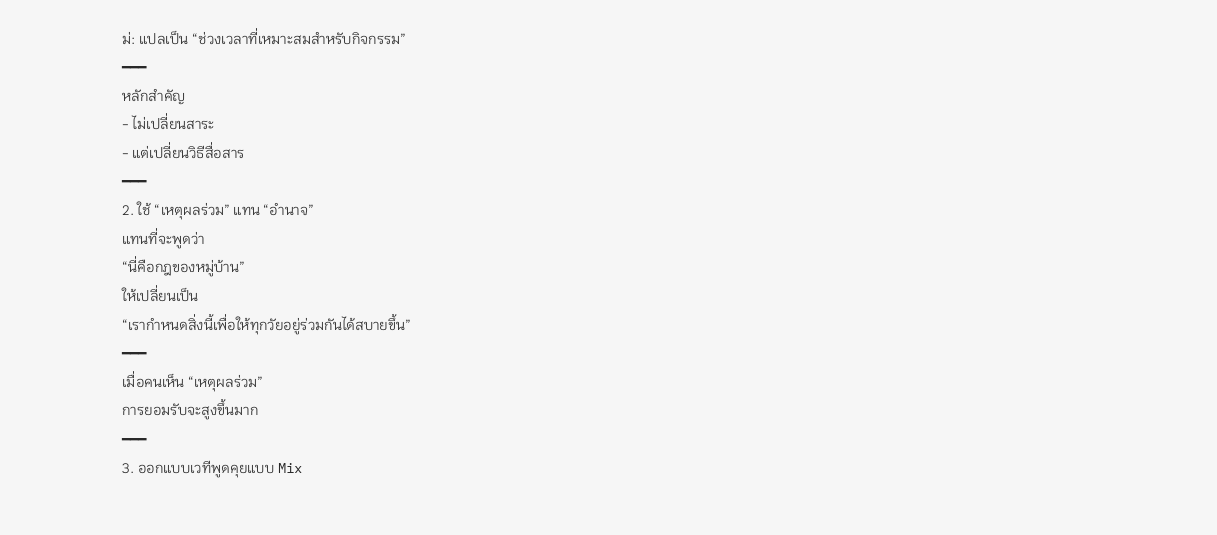ม่: แปลเป็น “ช่วงเวลาที่เหมาะสมสำหรับกิจกรรม”
━━━
หลักสำคัญ
- ไม่เปลี่ยนสาระ
- แต่เปลี่ยนวิธีสื่อสาร
━━━
2. ใช้ “เหตุผลร่วม” แทน “อำนาจ”
แทนที่จะพูดว่า
“นี่คือกฎของหมู่บ้าน”
ให้เปลี่ยนเป็น
“เรากำหนดสิ่งนี้เพื่อให้ทุกวัยอยู่ร่วมกันได้สบายขึ้น”
━━━
เมื่อคนเห็น “เหตุผลร่วม”
การยอมรับจะสูงขึ้นมาก
━━━
3. ออกแบบเวทีพูดคุยแบบ Mix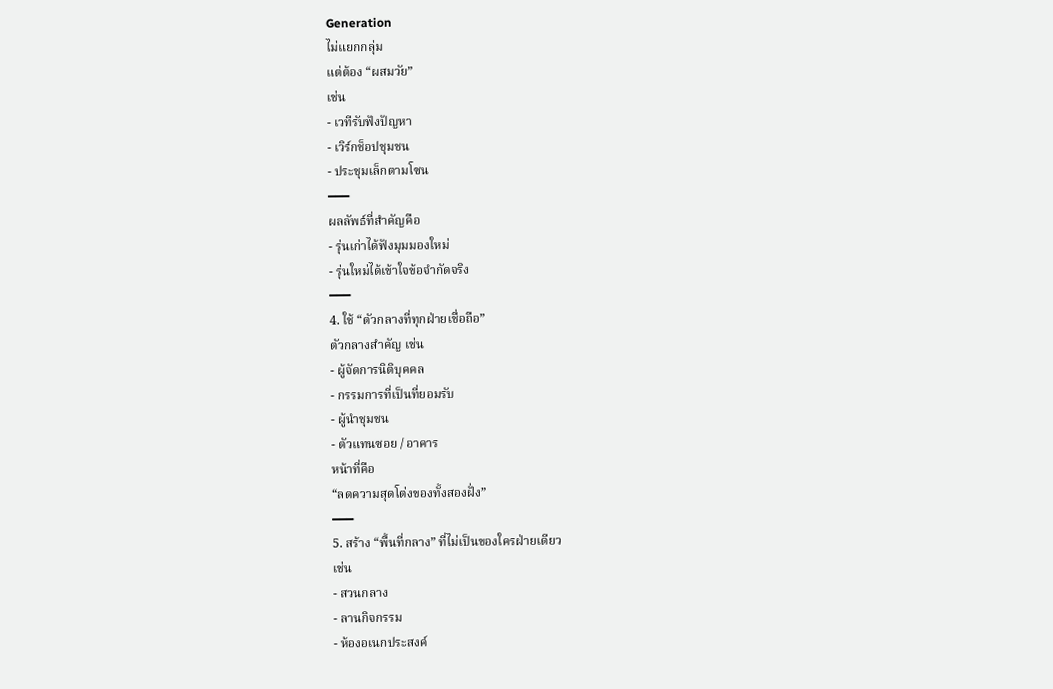Generation
ไม่แยกกลุ่ม
แต่ต้อง “ผสมวัย”
เช่น
- เวทีรับฟังปัญหา
- เวิร์กช็อปชุมชน
- ประชุมเล็กตามโซน
━━━
ผลลัพธ์ที่สำคัญคือ
- รุ่นเก่าได้ฟังมุมมองใหม่
- รุ่นใหม่ได้เข้าใจข้อจำกัดจริง
━━━
4. ใช้ “ตัวกลางที่ทุกฝ่ายเชื่อถือ”
ตัวกลางสำคัญ เช่น
- ผู้จัดการนิติบุคคล
- กรรมการที่เป็นที่ยอมรับ
- ผู้นำชุมชน
- ตัวแทนซอย / อาคาร
หน้าที่คือ
“ลดความสุดโต่งของทั้งสองฝั่ง”
━━━
5. สร้าง “พื้นที่กลาง” ที่ไม่เป็นของใครฝ่ายเดียว
เช่น
- สวนกลาง
- ลานกิจกรรม
- ห้องอเนกประสงค์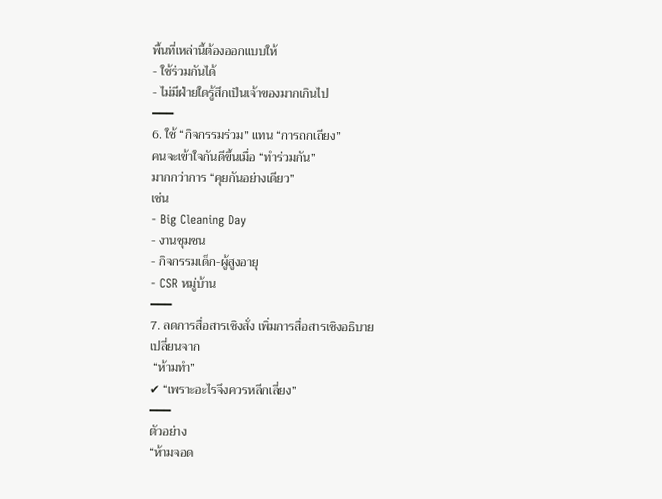พื้นที่เหล่านี้ต้องออกแบบให้
- ใช้ร่วมกันได้
- ไม่มีฝ่ายใดรู้สึกเป็นเจ้าของมากเกินไป
━━━
6. ใช้ “กิจกรรมร่วม” แทน “การถกเถียง”
คนจะเข้าใจกันดีขึ้นเมื่อ “ทำร่วมกัน”
มากกว่าการ “คุยกันอย่างเดียว”
เช่น
- Big Cleaning Day
- งานชุมชน
- กิจกรรมเด็ก-ผู้สูงอายุ
- CSR หมู่บ้าน
━━━
7. ลดการสื่อสารเชิงสั่ง เพิ่มการสื่อสารเชิงอธิบาย
เปลี่ยนจาก
 “ห้ามทำ”
✔ “เพราะอะไรจึงควรหลีกเลี่ยง”
━━━
ตัวอย่าง
“ห้ามจอด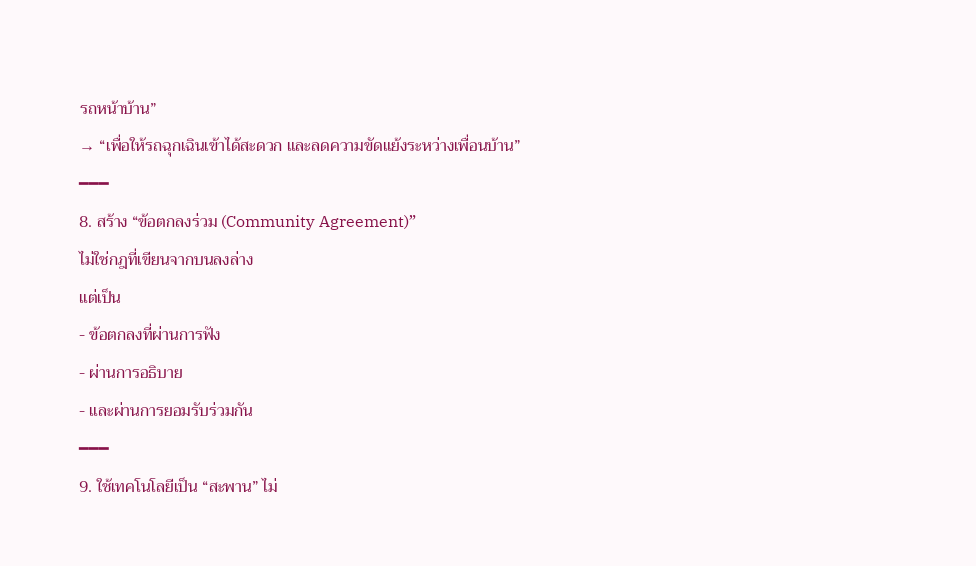รถหน้าบ้าน”
→ “เพื่อให้รถฉุกเฉินเข้าได้สะดวก และลดความขัดแย้งระหว่างเพื่อนบ้าน”
━━━
8. สร้าง “ข้อตกลงร่วม (Community Agreement)”
ไม่ใช่กฎที่เขียนจากบนลงล่าง
แต่เป็น
- ข้อตกลงที่ผ่านการฟัง
- ผ่านการอธิบาย
- และผ่านการยอมรับร่วมกัน
━━━
9. ใช้เทคโนโลยีเป็น “สะพาน” ไม่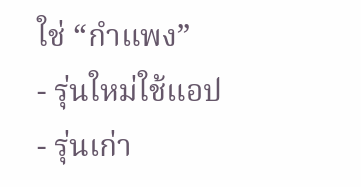ใช่ “กำแพง”
- รุ่นใหม่ใช้แอป
- รุ่นเก่า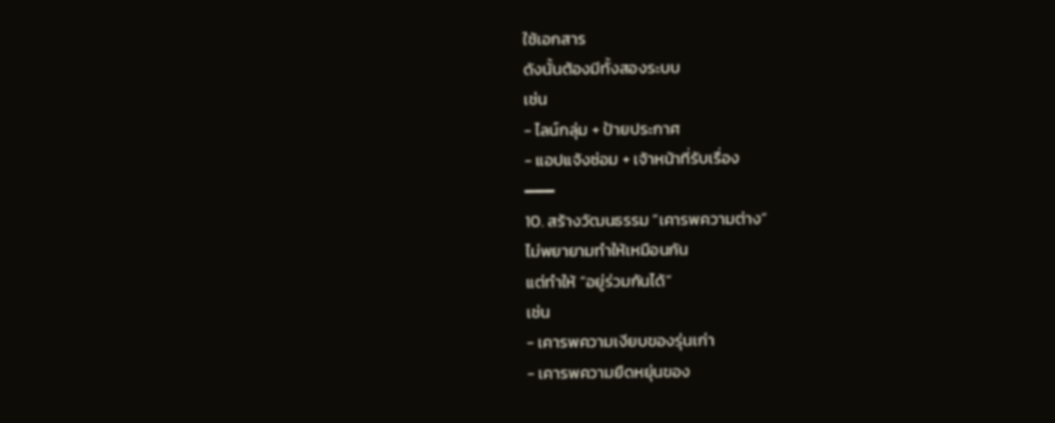ใช้เอกสาร
ดังนั้นต้องมีทั้งสองระบบ
เช่น
- ไลน์กลุ่ม + ป้ายประกาศ
- แอปแจ้งซ่อม + เจ้าหน้าที่รับเรื่อง
━━━
10. สร้างวัฒนธรรม “เคารพความต่าง”
ไม่พยายามทำให้เหมือนกัน
แต่ทำให้ “อยู่ร่วมกันได้”
เช่น
- เคารพความเงียบของรุ่นเก่า
- เคารพความยืดหยุ่นของ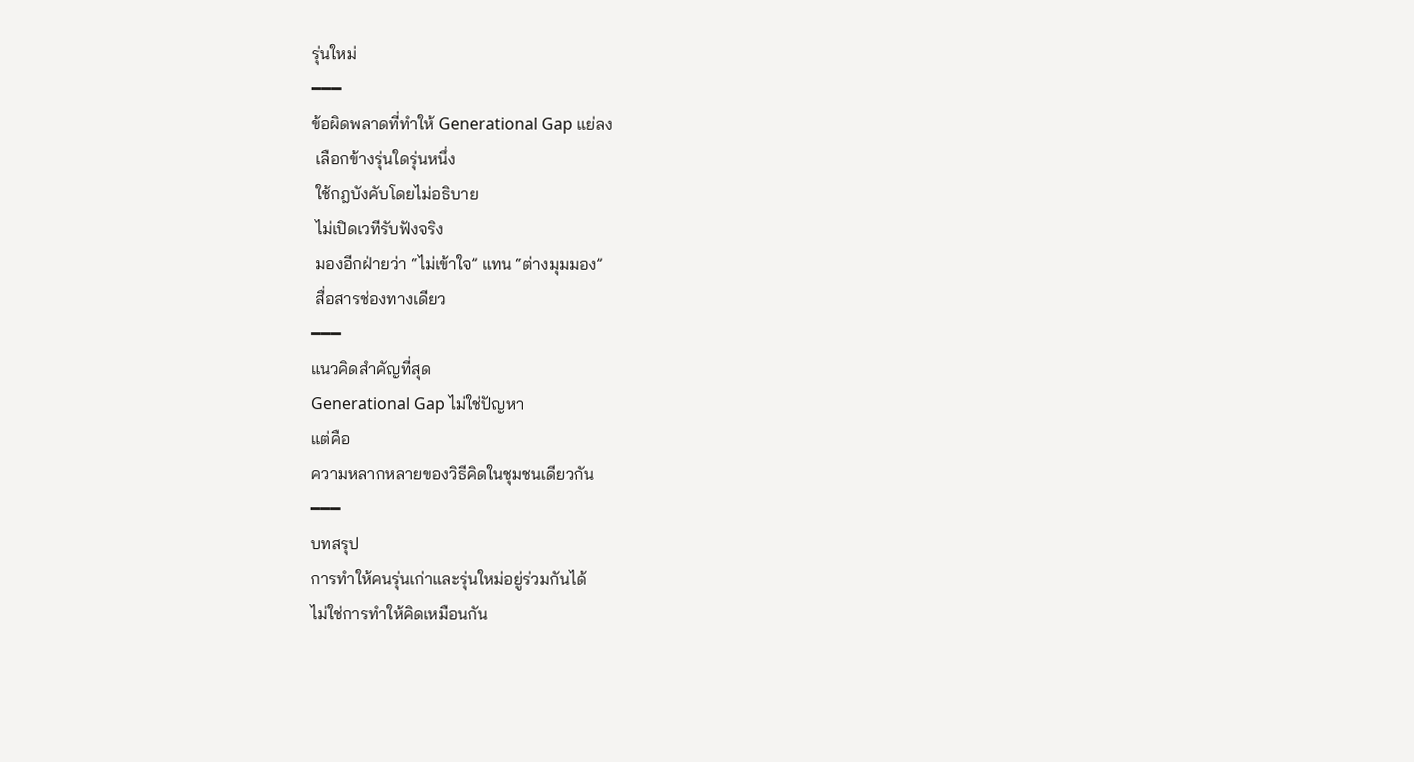รุ่นใหม่
━━━
ข้อผิดพลาดที่ทำให้ Generational Gap แย่ลง
 เลือกข้างรุ่นใดรุ่นหนึ่ง
 ใช้กฎบังคับโดยไม่อธิบาย
 ไม่เปิดเวทีรับฟังจริง
 มองอีกฝ่ายว่า “ไม่เข้าใจ” แทน “ต่างมุมมอง”
 สื่อสารช่องทางเดียว
━━━
แนวคิดสำคัญที่สุด
Generational Gap ไม่ใช่ปัญหา
แต่คือ
ความหลากหลายของวิธีคิดในชุมชนเดียวกัน
━━━
บทสรุป
การทำให้คนรุ่นเก่าและรุ่นใหม่อยู่ร่วมกันได้
ไม่ใช่การทำให้คิดเหมือนกัน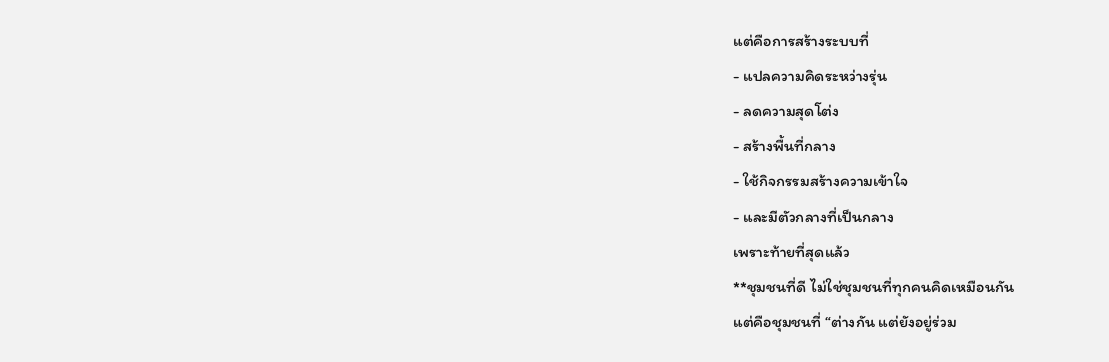แต่คือการสร้างระบบที่
- แปลความคิดระหว่างรุ่น
- ลดความสุดโต่ง
- สร้างพื้นที่กลาง
- ใช้กิจกรรมสร้างความเข้าใจ
- และมีตัวกลางที่เป็นกลาง
เพราะท้ายที่สุดแล้ว
**ชุมชนที่ดี ไม่ใช่ชุมชนที่ทุกคนคิดเหมือนกัน
แต่คือชุมชนที่ “ต่างกัน แต่ยังอยู่ร่วม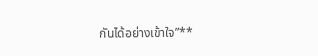กันได้อย่างเข้าใจ”**